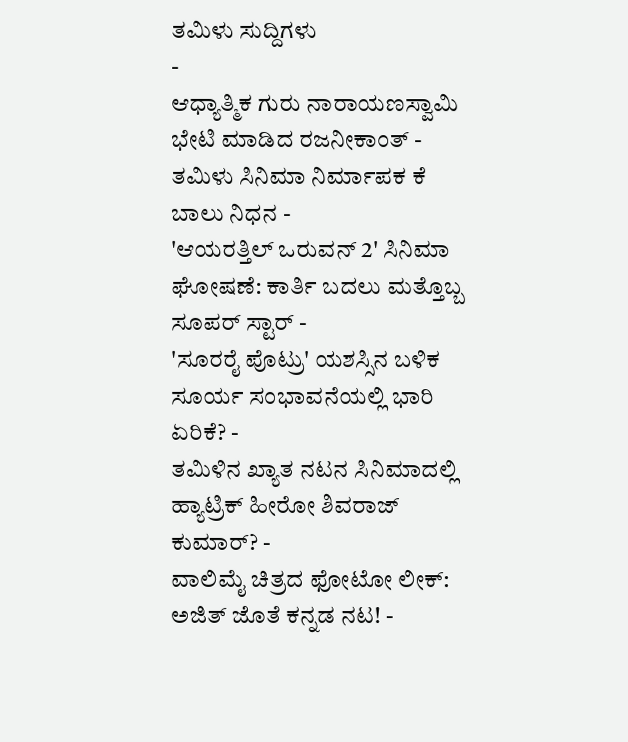ತಮಿಳು ಸುದ್ದಿಗಳು
-
ಆಧ್ಯಾತ್ಮಿಕ ಗುರು ನಾರಾಯಣಸ್ವಾಮಿ ಭೇಟಿ ಮಾಡಿದ ರಜನೀಕಾಂತ್ -
ತಮಿಳು ಸಿನಿಮಾ ನಿರ್ಮಾಪಕ ಕೆ ಬಾಲು ನಿಧನ -
'ಆಯರತ್ತಿಲ್ ಒರುವನ್ 2' ಸಿನಿಮಾ ಘೋಷಣೆ: ಕಾರ್ತಿ ಬದಲು ಮತ್ತೊಬ್ಬ ಸೂಪರ್ ಸ್ಟಾರ್ -
'ಸೂರರೈ ಪೊಟ್ರು' ಯಶಸ್ಸಿನ ಬಳಿಕ ಸೂರ್ಯ ಸಂಭಾವನೆಯಲ್ಲಿ ಭಾರಿ ಏರಿಕೆ? -
ತಮಿಳಿನ ಖ್ಯಾತ ನಟನ ಸಿನಿಮಾದಲ್ಲಿ ಹ್ಯಾಟ್ರಿಕ್ ಹೀರೋ ಶಿವರಾಜ್ ಕುಮಾರ್? -
ವಾಲಿಮೈ ಚಿತ್ರದ ಫೋಟೋ ಲೀಕ್: ಅಜಿತ್ ಜೊತೆ ಕನ್ನಡ ನಟ! -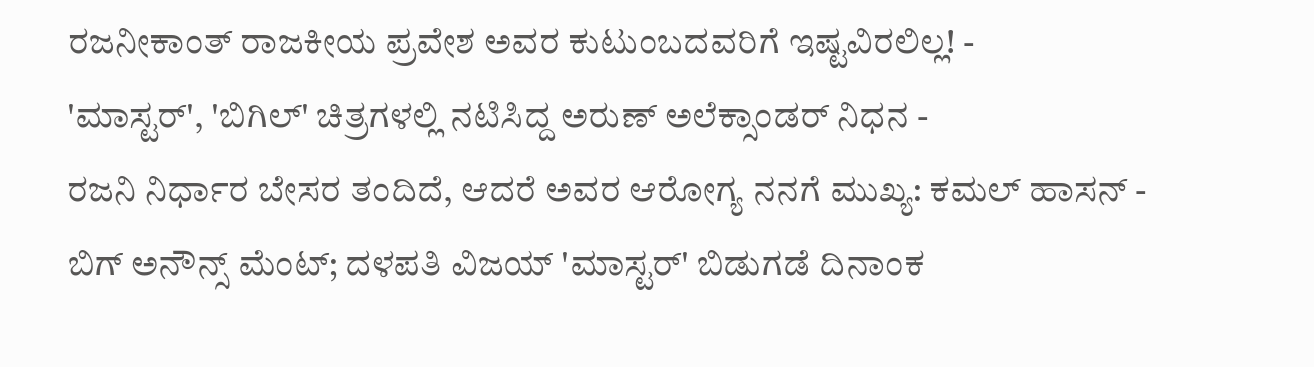ರಜನೀಕಾಂತ್ ರಾಜಕೀಯ ಪ್ರವೇಶ ಅವರ ಕುಟುಂಬದವರಿಗೆ ಇಷ್ಟವಿರಲಿಲ್ಲ! -
'ಮಾಸ್ಟರ್', 'ಬಿಗಿಲ್' ಚಿತ್ರಗಳಲ್ಲಿ ನಟಿಸಿದ್ದ ಅರುಣ್ ಅಲೆಕ್ಸಾಂಡರ್ ನಿಧನ -
ರಜನಿ ನಿರ್ಧಾರ ಬೇಸರ ತಂದಿದೆ, ಆದರೆ ಅವರ ಆರೋಗ್ಯ ನನಗೆ ಮುಖ್ಯ: ಕಮಲ್ ಹಾಸನ್ -
ಬಿಗ್ ಅನೌನ್ಸ್ ಮೆಂಟ್; ದಳಪತಿ ವಿಜಯ್ 'ಮಾಸ್ಟರ್' ಬಿಡುಗಡೆ ದಿನಾಂಕ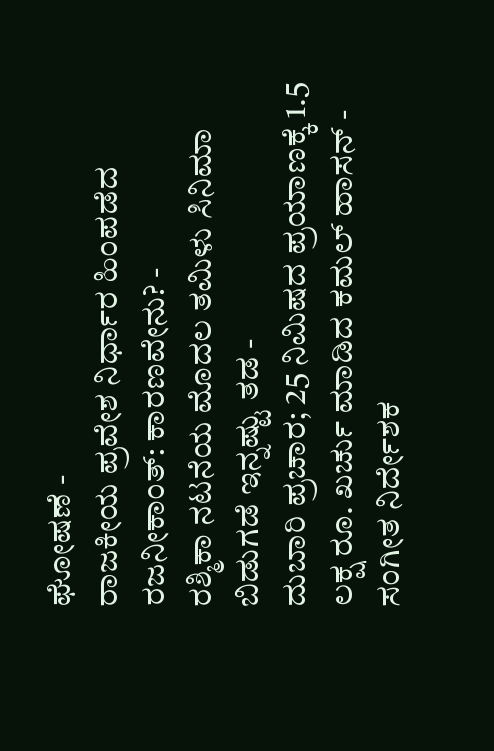ಘೋಷಣೆ -
ರಾಜಕೀಯ ಪ್ರವೇಶ ನಿರ್ಧಾರ ಹಿಂಪಡೆದ ರಜನೀಕಾಂತ್: ಕಾರಣವೇನು? -
ರಶ್ಮಿಕಾ ನಟನೆಯ ಮೊದಲ ತಮಿಳು ಸಿನಿಮಾ ಬಿಡುಗಡೆ ಇನ್ನಷ್ಟು ತಡ -
ದುಬಾರಿ ಪ್ರಚಾರ; 25 ನಿಮಿಷದ ಪ್ರಯಾಣಕ್ಕೆ 1.5 ಲಕ್ಷ ರೂ. ಖರ್ಚು ಮಾಡಿದ ಕಮಲ್ ಹಾಸನ್ -
ಸಂಗೀತ ನಿರ್ದೇಶಕ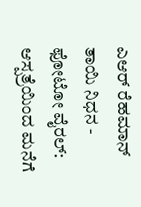ಎಆರ್ ರೆಹಮಾನ್ ತಾಯಿ ನಿಧನ -
ಫೋಟೋ ವೈರಲ್: ಆಸ್ಪತ್ರೆಯಿಂದ ಮನೆಗೆ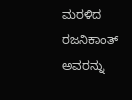ಮರಳಿದ ರಜನಿಕಾಂತ್ ಅವರನ್ನು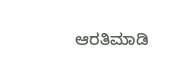ಆರತಿಮಾಡಿ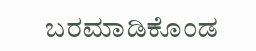ಬರಮಾಡಿಕೊಂಡ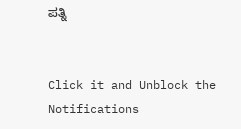ಪತ್ನಿ


Click it and Unblock the Notifications